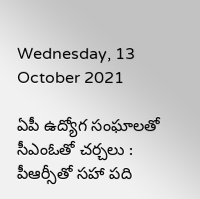Wednesday, 13 October 2021

ఏపీ ఉద్యోగ సంఘాలతో సీఎంఓతో చర్చలు : పీఆర్సీతో సహా పది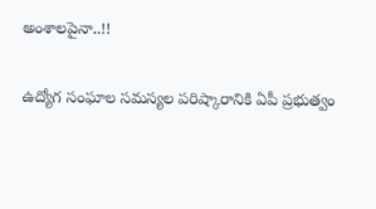అంశాలపైనా..!!

ఉద్యోగ సంఘాల సమస్యల పరిష్కారానికి ఏపీ ప్రభుత్వం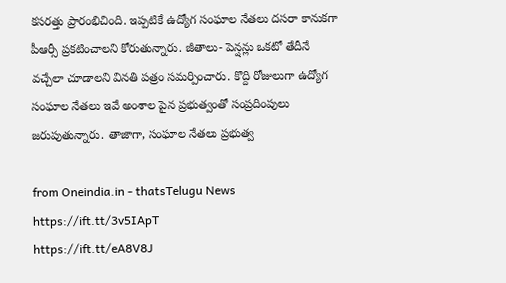కసరత్తు ప్రారంభిచింది. ఇప్పటికే ఉద్యోగ సంఘాల నేతలు దసరా కానుకగా పీఆర్సీ ప్రకటించాలని కోరుతున్నారు. జీతాలు- పెన్షన్లు ఒకటో తేదీనే వచ్చేలా చూడాలని వినతి పత్రం సమర్పించారు. కొద్ది రోజులుగా ఉద్యోగ సంఘాల నేతలు ఇవే అంశాల పైన ప్రభుత్వంతో సంప్రదింపులు జరుపుతున్నారు. తాజాగా, సంఘాల నేతలు ప్రభుత్వ

from Oneindia.in - thatsTelugu News https://ift.tt/3v5IApT
https://ift.tt/eA8V8J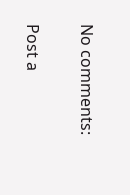No comments:

Post a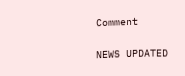Comment

NEWS UPDATED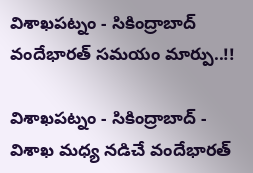విశాఖపట్నం - సికింద్రాబాద్ వందేభారత్ సమయం మార్పు..!!

విశాఖపట్నం - సికింద్రాబాద్ - విశాఖ మధ్య నడిచే వందేభారత్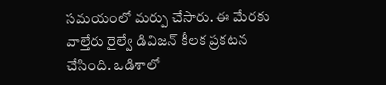సమయంలో మర్పు చేసారు. ఈ మేరకు వాల్తేరు రైల్వే డివిజన్ కీలక ప్రకటన చేసింది. ఒడిశాలో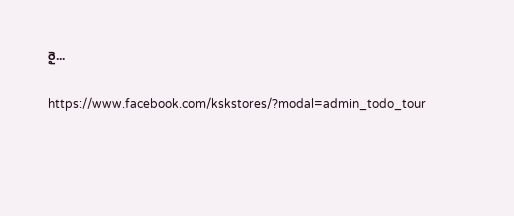రై...

https://www.facebook.com/kskstores/?modal=admin_todo_tour